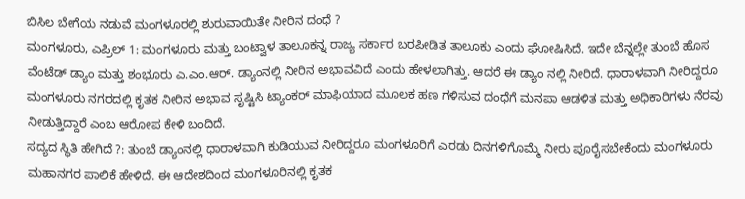ಬಿಸಿಲ ಬೇಗೆಯ ನಡುವೆ ಮಂಗಳೂರಲ್ಲಿ ಶುರುವಾಯಿತೇ ನೀರಿನ ದಂಧೆ ?
ಮಂಗಳೂರು, ಎಪ್ರಿಲ್ 1: ಮಂಗಳೂರು ಮತ್ತು ಬಂಟ್ವಾಳ ತಾಲೂಕನ್ನ ರಾಜ್ಯ ಸರ್ಕಾರ ಬರಪೀಡಿತ ತಾಲೂಕು ಎಂದು ಘೋಷಿಸಿದೆ. ಇದೇ ಬೆನ್ನಲ್ಲೇ ತುಂಬೆ ಹೊಸ ವೆಂಟೆಡ್ ಡ್ಯಾಂ ಮತ್ತು ಶಂಭೂರು ಎ.ಎಂ.ಆರ್. ಡ್ಯಾಂನಲ್ಲಿ ನೀರಿನ ಅಭಾವವಿದೆ ಎಂದು ಹೇಳಲಾಗಿತ್ತು. ಆದರೆ ಈ ಡ್ಯಾಂ ನಲ್ಲಿ ನೀರಿದೆ. ಧಾರಾಳವಾಗಿ ನೀರಿದ್ದರೂ ಮಂಗಳೂರು ನಗರದಲ್ಲಿ ಕೃತಕ ನೀರಿನ ಅಭಾವ ಸೃಷ್ಟಿಸಿ ಟ್ಯಾಂಕರ್ ಮಾಫಿಯಾದ ಮೂಲಕ ಹಣ ಗಳಿಸುವ ದಂಧೆಗೆ ಮನಪಾ ಆಡಳಿತ ಮತ್ತು ಅಧಿಕಾರಿಗಳು ನೆರವು ನೀಡುತ್ತಿದ್ದಾರೆ ಎಂಬ ಆರೋಪ ಕೇಳಿ ಬಂದಿದೆ.
ಸದ್ಯದ ಸ್ಥಿತಿ ಹೇಗಿದೆ ?: ತುಂಬೆ ಡ್ಯಾಂನಲ್ಲಿ ಧಾರಾಳವಾಗಿ ಕುಡಿಯುವ ನೀರಿದ್ದರೂ ಮಂಗಳೂರಿಗೆ ಎರಡು ದಿನಗಳಿಗೊಮ್ಮೆ ನೀರು ಪೂರೈಸಬೇಕೆಂದು ಮಂಗಳೂರು ಮಹಾನಗರ ಪಾಲಿಕೆ ಹೇಳಿದೆ. ಈ ಆದೇಶದಿಂದ ಮಂಗಳೂರಿನಲ್ಲಿ ಕೃತಕ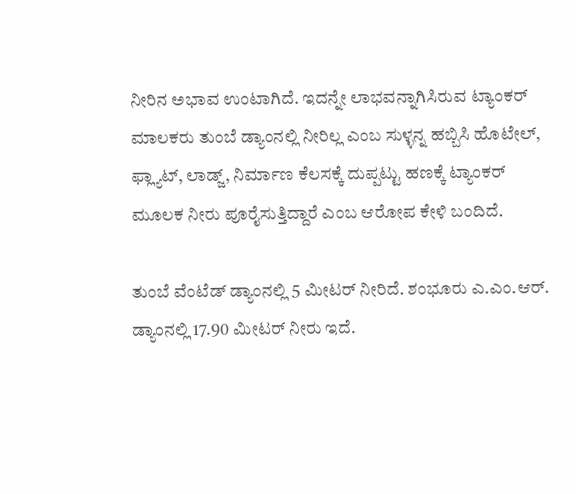ನೀರಿನ ಅಭಾವ ಉಂಟಾಗಿದೆ. ಇದನ್ನೇ ಲಾಭವನ್ನಾಗಿಸಿರುವ ಟ್ಯಾಂಕರ್ ಮಾಲಕರು ತುಂಬೆ ಡ್ಯಾಂನಲ್ಲಿ ನೀರಿಲ್ಲ ಎಂಬ ಸುಳ್ಳನ್ನ ಹಬ್ಬಿಸಿ ಹೊಟೇಲ್, ಫ್ಲ್ಯಾಟ್, ಲಾಡ್ಜ್, ನಿರ್ಮಾಣ ಕೆಲಸಕ್ಕೆ ದುಪ್ಪಟ್ಟು ಹಣಕ್ಕೆ ಟ್ಯಾಂಕರ್ ಮೂಲಕ ನೀರು ಪೂರೈಸುತ್ತಿದ್ದಾರೆ ಎಂಬ ಆರೋಪ ಕೇಳಿ ಬಂದಿದೆ.

ತುಂಬೆ ವೆಂಟೆಡ್ ಡ್ಯಾಂನಲ್ಲಿ 5 ಮೀಟರ್ ನೀರಿದೆ. ಶಂಭೂರು ಎ.ಎಂ.ಆರ್. ಡ್ಯಾಂನಲ್ಲಿ 17.90 ಮೀಟರ್ ನೀರು ಇದೆ.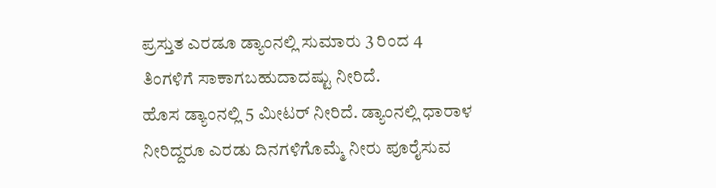ಪ್ರಸ್ತುತ ಎರಡೂ ಡ್ಯಾಂನಲ್ಲಿ ಸುಮಾರು 3 ರಿಂದ 4 ತಿಂಗಳಿಗೆ ಸಾಕಾಗಬಹುದಾದಷ್ಟು ನೀರಿದೆ.
ಹೊಸ ಡ್ಯಾಂನಲ್ಲಿ 5 ಮೀಟರ್ ನೀರಿದೆ. ಡ್ಯಾಂನಲ್ಲಿ ಧಾರಾಳ ನೀರಿದ್ದರೂ ಎರಡು ದಿನಗಳಿಗೊಮ್ಮೆ ನೀರು ಪೂರೈಸುವ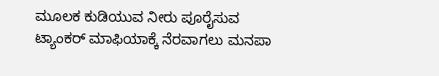ಮೂಲಕ ಕುಡಿಯುವ ನೀರು ಪೂರೈಸುವ ಟ್ಯಾಂಕರ್ ಮಾಫಿಯಾಕ್ಕೆ ನೆರವಾಗಲು ಮನಪಾ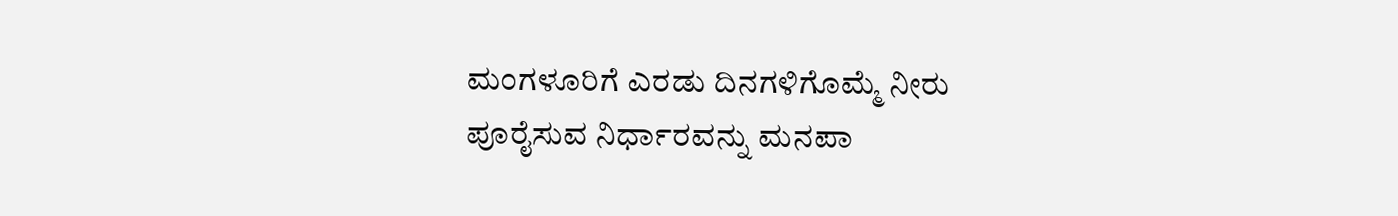ಮಂಗಳೂರಿಗೆ ಎರಡು ದಿನಗಳಿಗೊಮ್ಮೆ ನೀರು ಪೂರೈಸುವ ನಿರ್ಧಾರವನ್ನು ಮನಪಾ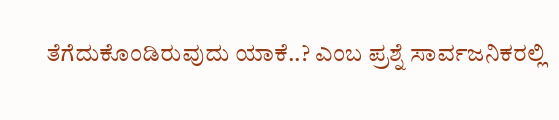ತೆಗೆದುಕೊಂಡಿರುವುದು ಯಾಕೆ..? ಎಂಬ ಪ್ರಶ್ನೆ ಸಾರ್ವಜನಿಕರಲ್ಲಿ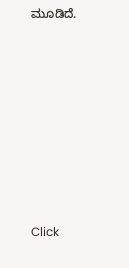ಮೂಡಿದೆ.












Click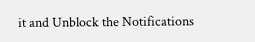it and Unblock the Notifications